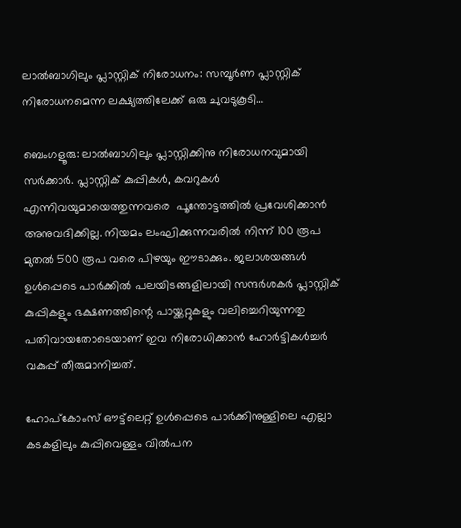ലാൽബാഗിലും പ്ലാസ്റ്റിക് നിരോധനം: സമ്പൂർണ പ്ലാസ്റ്റിക് നിരോധനമെന്ന ലക്ഷ്യത്തിലേക്ക് ഒരു ചുവടുകൂടി…

ബെംഗളൂരു: ലാൽബാഗിലും പ്ലാസ്റ്റിക്കിനു നിരോധനവുമായി സർക്കാർ. പ്ലാസ്റ്റിക് കുപ്പികൾ, കവറുകൾ എന്നിവയുമായെത്തുന്നവരെ  പൂന്തോട്ടത്തിൽ പ്രവേശിക്കാൻ അനുവദിക്കില്ല. നിയമം ലംഘിക്കുന്നവരിൽ നിന്ന് 100 രൂപ മുതൽ 500 രൂപ വരെ പിഴയും ഈടാക്കും. ജലാശയങ്ങൾ ഉൾപ്പെടെ പാർക്കിൽ പലയിടങ്ങളിലായി സന്ദർശകർ പ്ലാസ്റ്റിക് കുപ്പികളും ഭക്ഷണത്തിന്റെ പായ്ക്കറ്റുകളും വലിച്ചെറിയുന്നതു പതിവായതോടെയാണ് ഇവ നിരോധിക്കാൻ ഹോർട്ടികൾച്ചർ വകുപ്പ് തീരുമാനിച്ചത്.

ഹോപ്കോംസ് ഔട്ട്‌ലെറ്റ് ഉൾപ്പെടെ പാർക്കിനുള്ളിലെ എല്ലാ കടകളിലും കുപ്പിവെള്ളം വിൽപന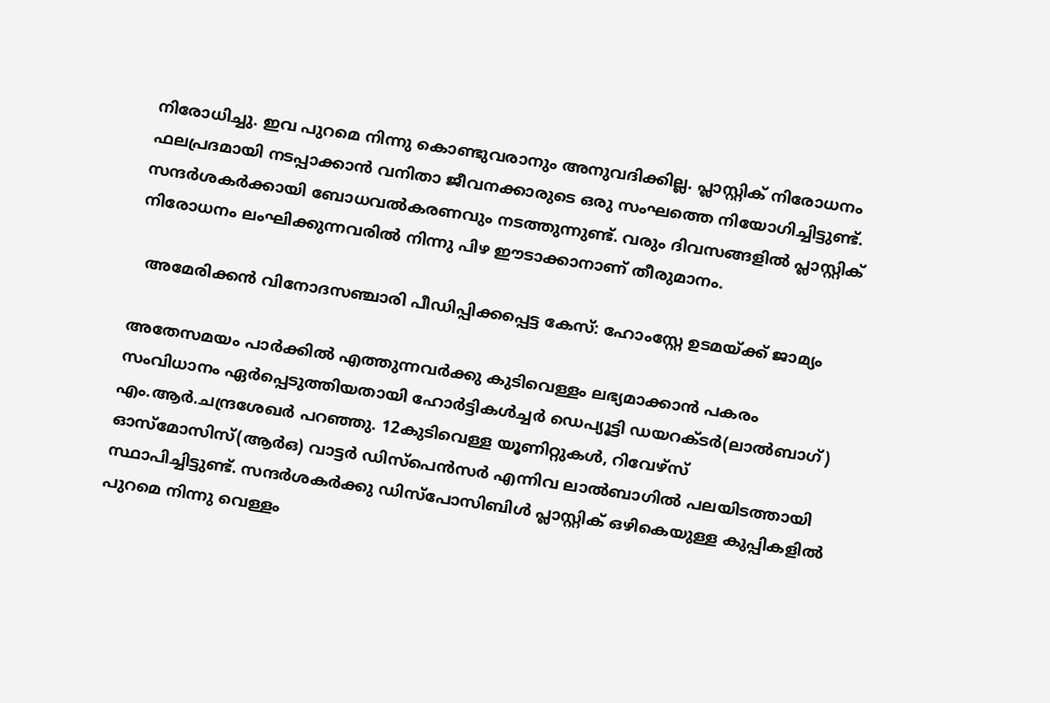നിരോധിച്ചു. ഇവ പുറമെ നിന്നു കൊണ്ടുവരാനും അനുവദിക്കില്ല. പ്ലാസ്റ്റിക് നിരോധനം ഫലപ്രദമായി നടപ്പാക്കാൻ വനിതാ ജീവനക്കാരുടെ ഒരു സംഘത്തെ നിയോഗിച്ചിട്ടുണ്ട്. സന്ദർശകർക്കായി ബോധവൽകരണവും നടത്തുന്നുണ്ട്. വരും ദിവസങ്ങളിൽ പ്ലാസ്റ്റിക് നിരോധനം ലംഘിക്കുന്നവരിൽ നിന്നു പിഴ ഈടാക്കാനാണ് തീരുമാനം.

  അമേരിക്കൻ വിനോദസഞ്ചാരി പീഡിപ്പിക്കപ്പെട്ട കേസ്: ഹോംസ്റ്റേ ഉടമയ്ക്ക് ജാമ്യം

അതേസമയം പാർക്കിൽ എത്തുന്നവർക്കു കുടിവെള്ളം ലഭ്യമാക്കാൻ പകരം സംവിധാനം ഏർപ്പെടുത്തിയതായി ഹോർട്ടികൾച്ചർ ഡെപ്യൂട്ടി ഡയറക്ടർ(ലാൽബാഗ്) എം.ആർ.ചന്ദ്രശേഖർ പറഞ്ഞു. 12കുടിവെള്ള യൂണിറ്റുകൾ, റിവേഴ്സ് ഓസ്മോസിസ്(ആർഒ) വാട്ടർ ഡിസ്പെൻസർ എന്നിവ ലാൽബാഗിൽ പലയിടത്തായി സ്ഥാപിച്ചിട്ടുണ്ട്. സന്ദർശകർക്കു ഡിസ്പോസിബിൾ പ്ലാസ്റ്റിക് ഒഴികെയുള്ള കുപ്പികളിൽ പുറമെ നിന്നു വെള്ളം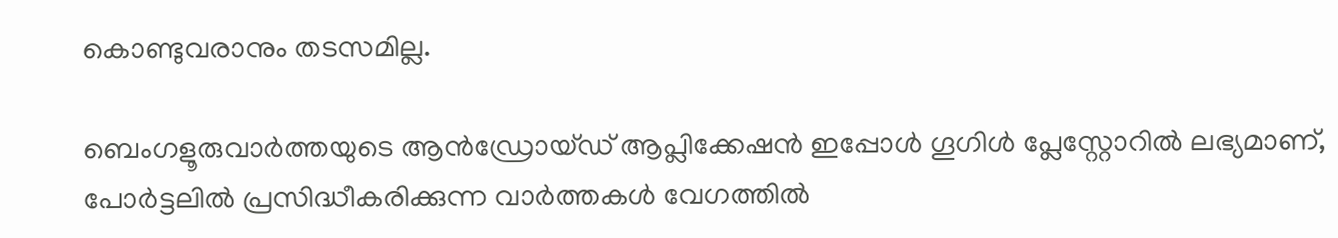കൊണ്ടുവരാനും തടസമില്ല.

ബെംഗളൂരുവാർത്തയുടെ ആൻഡ്രോയ്ഡ് ആപ്ലിക്കേഷൻ ഇപ്പോൾ ഗൂഗിൾ പ്ലേസ്റ്റോറിൽ ലഭ്യമാണ്, പോർട്ടലിൽ പ്രസിദ്ധീകരിക്കുന്ന വാർത്തകൾ വേഗത്തിൽ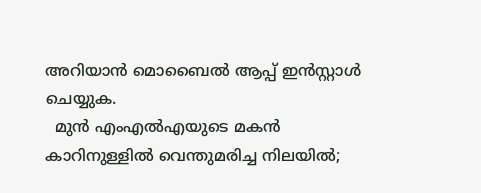അറിയാൻ മൊബൈൽ ആപ്പ് ഇൻസ്റ്റാൾ ചെയ്യുക.
  മുൻ എംഎൽഎയുടെ മകൻ കാറിനുള്ളിൽ വെന്തുമരിച്ച നിലയിൽ;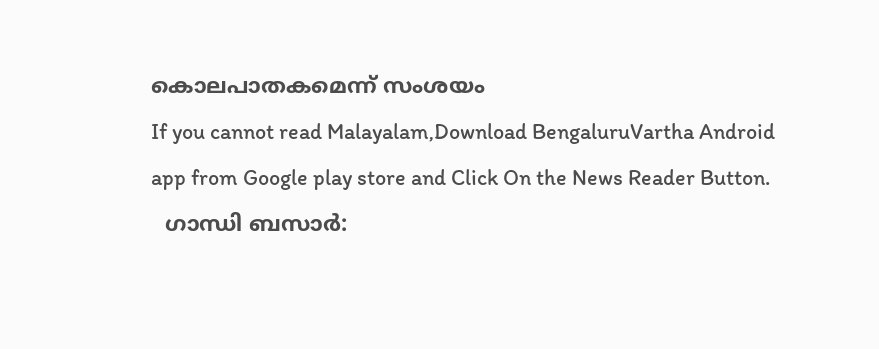കൊലപാതകമെന്ന് സംശയം
If you cannot read Malayalam,Download BengaluruVartha Android app from Google play store and Click On the News Reader Button.
  ഗാന്ധി ബസാർ: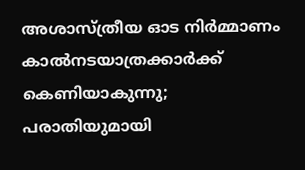അശാസ്ത്രീയ ഓട നിർമ്മാണം കാൽനടയാത്രക്കാർക്ക് കെണിയാകുന്നു; പരാതിയുമായി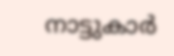നാട്ടുകാർ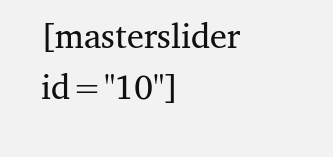[masterslider id="10"]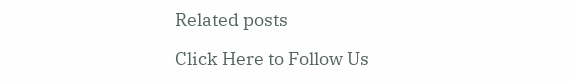Related posts

Click Here to Follow Us